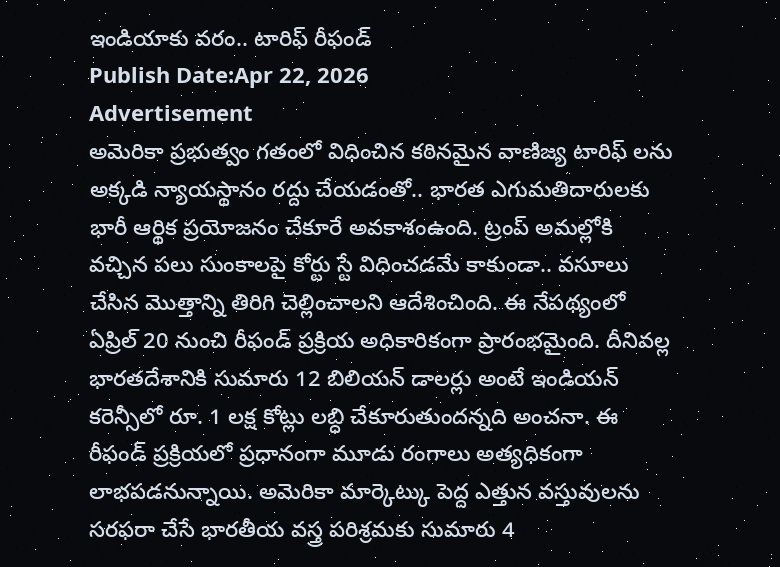ఇండియాకు వరం.. టారిఫ్ రీఫండ్
Publish Date:Apr 22, 2026
Advertisement
అమెరికా ప్రభుత్వం గతంలో విధించిన కఠినమైన వాణిజ్య టారిఫ్ లను అక్కడి న్యాయస్థానం రద్దు చేయడంతో.. భారత ఎగుమతిదారులకు భారీ ఆర్థిక ప్రయోజనం చేకూరే అవకాశంఉంది. ట్రంప్ అమల్లోకి వచ్చిన పలు సుంకాలపై కోర్టు స్టే విధించడమే కాకుండా.. వసూలు చేసిన మొత్తాన్ని తిరిగి చెల్లించాలని ఆదేశించింది. ఈ నేపథ్యంలో ఏప్రిల్ 20 నుంచి రీఫండ్ ప్రక్రియ అధికారికంగా ప్రారంభమైంది. దీనివల్ల భారతదేశానికి సుమారు 12 బిలియన్ డాలర్లు అంటే ఇండియన్ కరెన్సీలో రూ. 1 లక్ష కోట్లు లబ్ధి చేకూరుతుందన్నది అంచనా. ఈ రీఫండ్ ప్రక్రియలో ప్రధానంగా మూడు రంగాలు అత్యధికంగా లాభపడనున్నాయి. అమెరికా మార్కెట్కు పెద్ద ఎత్తున వస్తువులను సరఫరా చేసే భారతీయ వస్త్ర పరిశ్రమకు సుమారు 4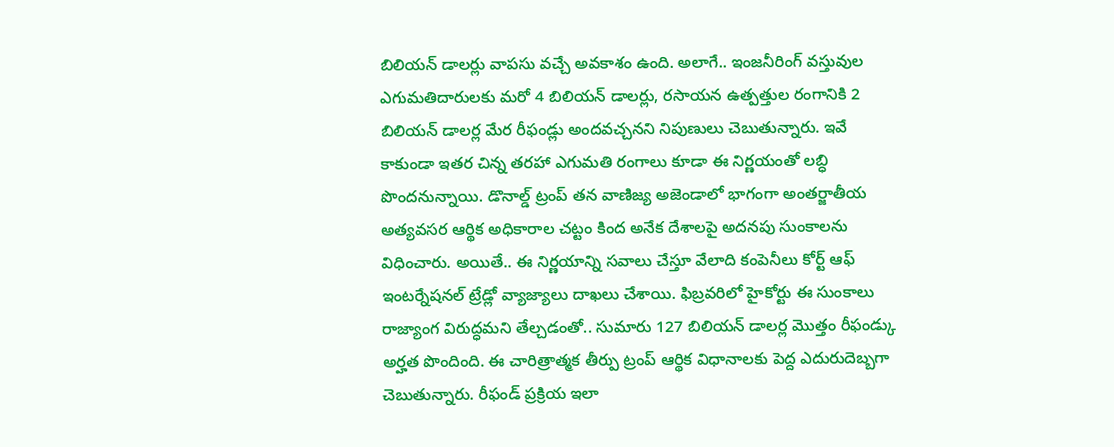బిలియన్ డాలర్లు వాపసు వచ్చే అవకాశం ఉంది. అలాగే.. ఇంజనీరింగ్ వస్తువుల ఎగుమతిదారులకు మరో 4 బిలియన్ డాలర్లు, రసాయన ఉత్పత్తుల రంగానికి 2 బిలియన్ డాలర్ల మేర రీఫండ్లు అందవచ్చనని నిపుణులు చెబుతున్నారు. ఇవే కాకుండా ఇతర చిన్న తరహా ఎగుమతి రంగాలు కూడా ఈ నిర్ణయంతో లబ్ధి పొందనున్నాయి. డొనాల్డ్ ట్రంప్ తన వాణిజ్య అజెండాలో భాగంగా అంతర్జాతీయ అత్యవసర ఆర్థిక అధికారాల చట్టం కింద అనేక దేశాలపై అదనపు సుంకాలను విధించారు. అయితే.. ఈ నిర్ణయాన్ని సవాలు చేస్తూ వేలాది కంపెనీలు కోర్ట్ ఆఫ్ ఇంటర్నేషనల్ ట్రేడ్లో వ్యాజ్యాలు దాఖలు చేశాయి. ఫిబ్రవరిలో హైకోర్టు ఈ సుంకాలు రాజ్యాంగ విరుద్ధమని తేల్చడంతో.. సుమారు 127 బిలియన్ డాలర్ల మొత్తం రీఫండ్కు అర్హత పొందింది. ఈ చారిత్రాత్మక తీర్పు ట్రంప్ ఆర్థిక విధానాలకు పెద్ద ఎదురుదెబ్బగా చెబుతున్నారు. రీఫండ్ ప్రక్రియ ఇలా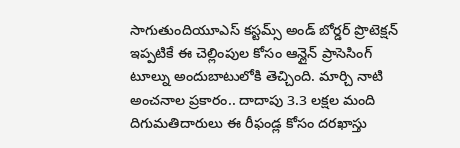సాగుతుందియూఎస్ కస్టమ్స్ అండ్ బోర్డర్ ప్రొటెక్షన్ ఇప్పటికే ఈ చెల్లింపుల కోసం ఆన్లైన్ ప్రాసెసింగ్ టూల్ను అందుబాటులోకి తెచ్చింది. మార్చి నాటి అంచనాల ప్రకారం.. దాదాపు 3.3 లక్షల మంది దిగుమతిదారులు ఈ రీఫండ్ల కోసం దరఖాస్తు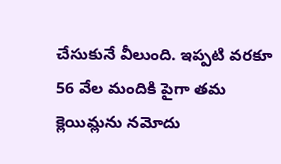చేసుకునే వీలుంది. ఇప్పటి వరకూ 56 వేల మందికి పైగా తమ క్లెయిమ్లను నమోదు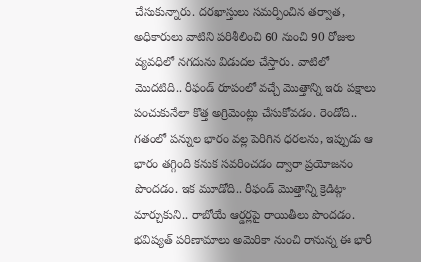చేసుకున్నారు. దరఖాస్తులు సమర్పించిన తర్వాత, అధికారులు వాటిని పరిశీలించి 60 నుంచి 90 రోజుల వ్యవధిలో నగదును విడుదల చేస్తారు. వాటిలో మొదటిది.. రీఫండ్ రూపంలో వచ్చే మొత్తాన్ని ఇరు పక్షాలు పంచుకునేలా కొత్త అగ్రిమెంట్లు చేసుకోవడం. రెండోది.. గతంలో పన్నుల భారం వల్ల పెరిగిన ధరలను, ఇప్పుడు ఆ భారం తగ్గింది కనుక సవరించడం ద్వారా ప్రయోజనం పొందడం. ఇక మూడోది.. రీఫండ్ మొత్తాన్ని క్రెడిట్గా మార్చుకుని.. రాబోయే ఆర్డర్లపై రాయితీలు పొందడం. భవిష్యత్ పరిణామాలు అమెరికా నుంచి రానున్న ఈ భారీ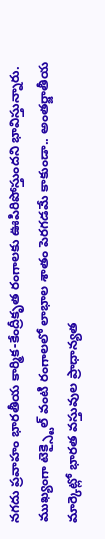నగదు ప్రవాహం భారతీయ కార్మిక-కేంద్రీకృత రంగాలకు ఊపిరిపోస్తుందని భావిస్తున్నారు. ముఖ్యంగా టెక్స్టైల్ వంటి రంగాలలో లాభాల శాతం పెరగడమే కాకుండా.. అంతర్జాతీయ మార్కెట్లో భారత వస్తువుల ప్రాధాన్యత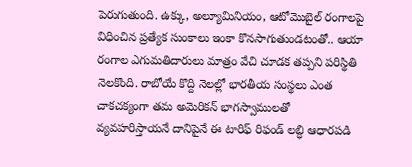పెరుగుతుంది. ఉక్కు, అల్యూమినియం, ఆటోమొబైల్ రంగాలపై విధించిన ప్రత్యేక సుంకాలు ఇంకా కొనసాగుతుండటంతో.. ఆయా రంగాల ఎగుమతిదారులు మాత్రం వేచి చూడక తప్పని పరిస్థితి నెలకొంది. రాబోయే కొద్ది నెలల్లో భారతీయ సంస్థలు ఎంత చాకచక్యంగా తమ అమెరికన్ భాగస్వాములతో వ్యవహరిస్తాయనే దానిపైనే ఈ టారిఫ్ రిఫండ్ లబ్ధి ఆధారపడి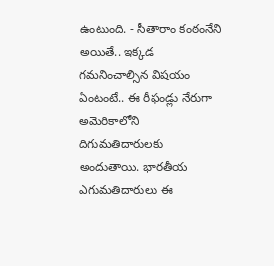ఉంటుంది. - సీతారాం కంఠంనేని
అయితే.. ఇక్కడ గమనించాల్సిన విషయం ఏంటంటే.. ఈ రీఫండ్లు నేరుగా అమెరికాలోని దిగుమతిదారులకు అందుతాయి. భారతీయ ఎగుమతిదారులు ఈ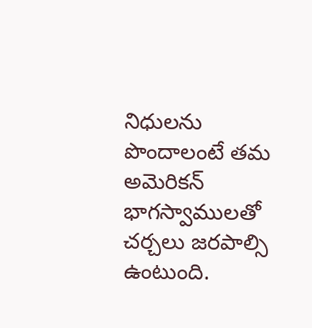నిధులను పొందాలంటే తమ అమెరికన్ భాగస్వాములతో చర్చలు జరపాల్సి ఉంటుంది.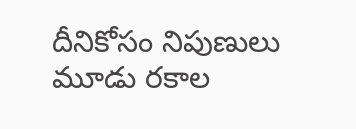దీనికోసం నిపుణులు మూడు రకాల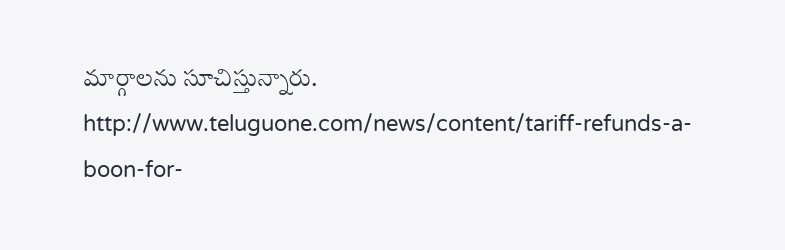మార్గాలను సూచిస్తున్నారు.
http://www.teluguone.com/news/content/tariff-refunds-a-boon-for-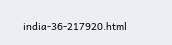india-36-217920.html